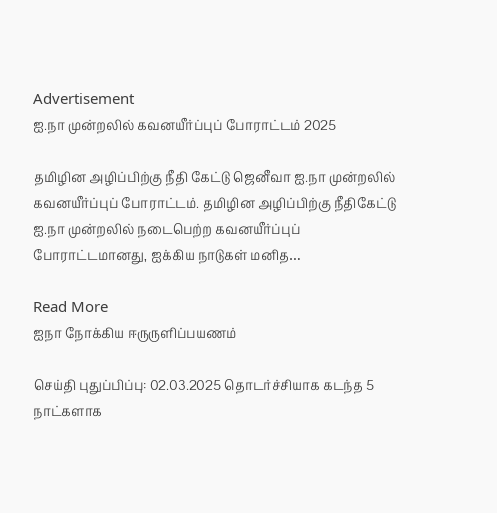Advertisement
ஐ.நா முன்றலில் கவனயீர்ப்புப் போராட்டம் 2025

தமிழின அழிப்பிற்கு நீதி கேட்டு ஜெனீவா ஐ.நா முன்றலில் கவனயீர்ப்புப் போராட்டம். தமிழின அழிப்பிற்கு நீதிகேட்டு ஐ.நா முன்றலில் நடைபெற்ற கவனயீர்ப்புப் போராட்டமானது, ஐக்கிய நாடுகள் மனித…

Read More
ஐநா நோக்கிய ஈருருளிப்பயணம்

செய்தி புதுப்பிப்பு: 02.03.2025 தொடர்ச்சியாக கடந்த 5 நாட்களாக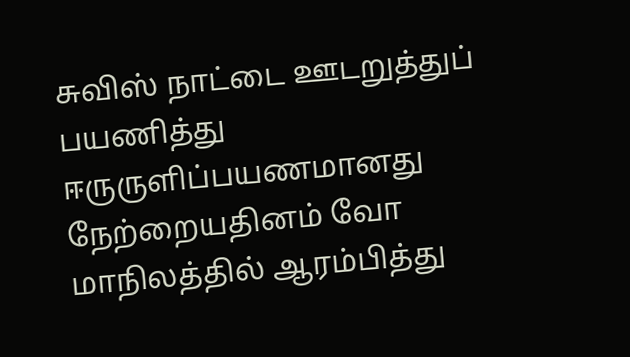சுவிஸ் நாட்டை ஊடறுத்துப் பயணித்து ஈருருளிப்பயணமானது நேற்றையதினம் வோ மாநிலத்தில் ஆரம்பித்து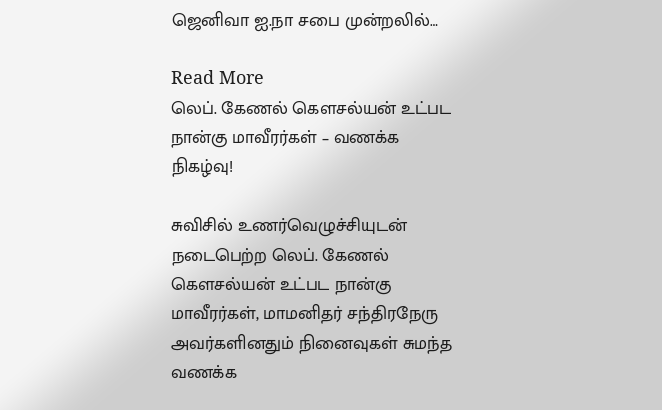ஜெனிவா ஐ.நா சபை முன்றலில்…

Read More
லெப். கேணல் கௌசல்யன் உட்பட நான்கு மாவீரர்கள் – வணக்க நிகழ்வு!

சுவிசில் உணர்வெழுச்சியுடன் நடைபெற்ற லெப். கேணல் கௌசல்யன் உட்பட நான்கு மாவீரர்கள், மாமனிதர் சந்திரநேரு அவர்களினதும் நினைவுகள் சுமந்த வணக்க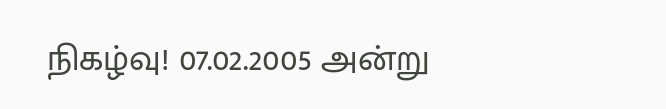நிகழ்வு! 07.02.2005 அன்று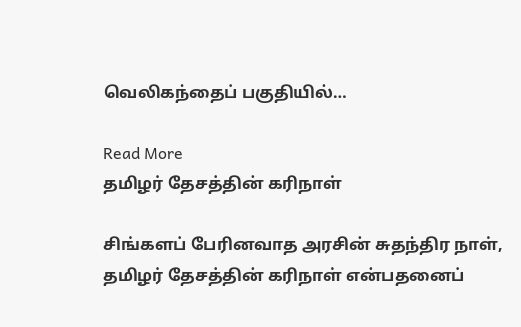வெலிகந்தைப் பகுதியில்…

Read More
தமிழர் தேசத்தின் கரிநாள்

சிங்களப் பேரினவாத அரசின் சுதந்திர நாள், தமிழர் தேசத்தின் கரிநாள் என்பதனைப்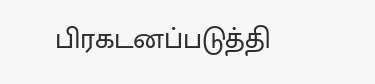பிரகடனப்படுத்தி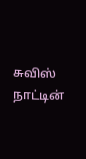சுவிஸ் நாட்டின்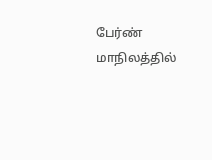பேர்ண் மாநிலத்தில்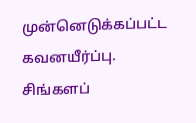முன்னெடுக்கப்பட்ட கவனயீர்ப்பு. சிங்களப்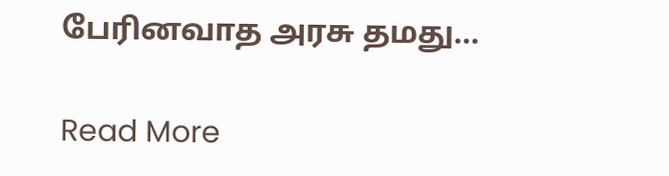பேரினவாத அரசு தமது…

Read More